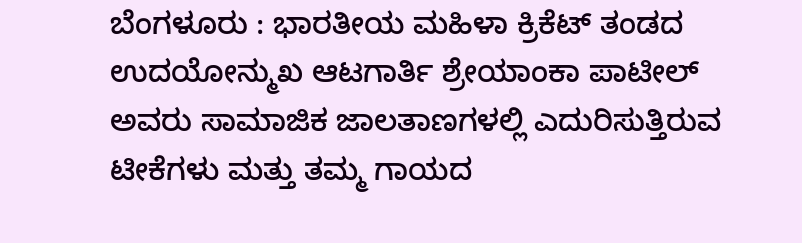ಬೆಂಗಳೂರು : ಭಾರತೀಯ ಮಹಿಳಾ ಕ್ರಿಕೆಟ್ ತಂಡದ ಉದಯೋನ್ಮುಖ ಆಟಗಾರ್ತಿ ಶ್ರೇಯಾಂಕಾ ಪಾಟೀಲ್ ಅವರು ಸಾಮಾಜಿಕ ಜಾಲತಾಣಗಳಲ್ಲಿ ಎದುರಿಸುತ್ತಿರುವ ಟೀಕೆಗಳು ಮತ್ತು ತಮ್ಮ ಗಾಯದ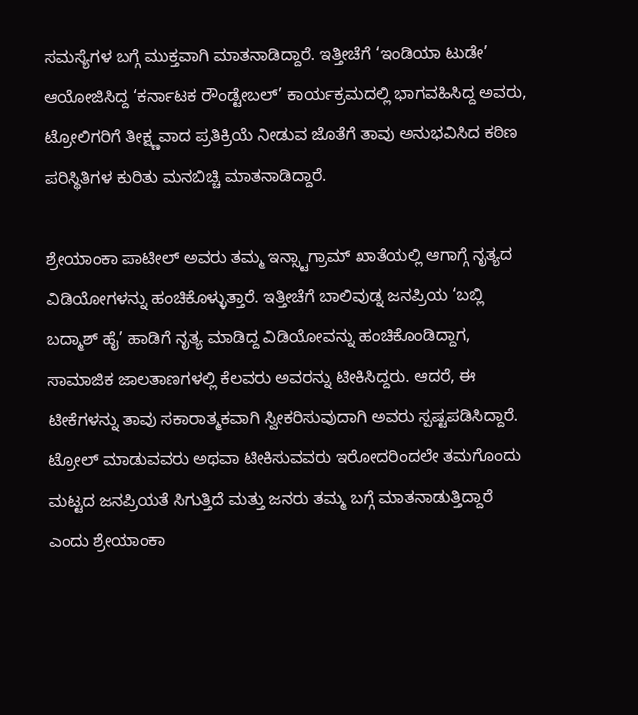ಸಮಸ್ಯೆಗಳ ಬಗ್ಗೆ ಮುಕ್ತವಾಗಿ ಮಾತನಾಡಿದ್ದಾರೆ. ಇತ್ತೀಚೆಗೆ ‘ಇಂಡಿಯಾ ಟುಡೇ’ ಆಯೋಜಿಸಿದ್ದ ‘ಕರ್ನಾಟಕ ರೌಂಡ್ಟೇಬಲ್’ ಕಾರ್ಯಕ್ರಮದಲ್ಲಿ ಭಾಗವಹಿಸಿದ್ದ ಅವರು, ಟ್ರೋಲಿಗರಿಗೆ ತೀಕ್ಷ್ಣವಾದ ಪ್ರತಿಕ್ರಿಯೆ ನೀಡುವ ಜೊತೆಗೆ ತಾವು ಅನುಭವಿಸಿದ ಕಠಿಣ ಪರಿಸ್ಥಿತಿಗಳ ಕುರಿತು ಮನಬಿಚ್ಚಿ ಮಾತನಾಡಿದ್ದಾರೆ.

ಶ್ರೇಯಾಂಕಾ ಪಾಟೀಲ್ ಅವರು ತಮ್ಮ ಇನ್ಸ್ಟಾಗ್ರಾಮ್ ಖಾತೆಯಲ್ಲಿ ಆಗಾಗ್ಗೆ ನೃತ್ಯದ ವಿಡಿಯೋಗಳನ್ನು ಹಂಚಿಕೊಳ್ಳುತ್ತಾರೆ. ಇತ್ತೀಚೆಗೆ ಬಾಲಿವುಡ್ನ ಜನಪ್ರಿಯ ‘ಬಬ್ಲಿ ಬದ್ಮಾಶ್ ಹೈ’ ಹಾಡಿಗೆ ನೃತ್ಯ ಮಾಡಿದ್ದ ವಿಡಿಯೋವನ್ನು ಹಂಚಿಕೊಂಡಿದ್ದಾಗ, ಸಾಮಾಜಿಕ ಜಾಲತಾಣಗಳಲ್ಲಿ ಕೆಲವರು ಅವರನ್ನು ಟೀಕಿಸಿದ್ದರು. ಆದರೆ, ಈ ಟೀಕೆಗಳನ್ನು ತಾವು ಸಕಾರಾತ್ಮಕವಾಗಿ ಸ್ವೀಕರಿಸುವುದಾಗಿ ಅವರು ಸ್ಪಷ್ಟಪಡಿಸಿದ್ದಾರೆ. ಟ್ರೋಲ್ ಮಾಡುವವರು ಅಥವಾ ಟೀಕಿಸುವವರು ಇರೋದರಿಂದಲೇ ತಮಗೊಂದು ಮಟ್ಟದ ಜನಪ್ರಿಯತೆ ಸಿಗುತ್ತಿದೆ ಮತ್ತು ಜನರು ತಮ್ಮ ಬಗ್ಗೆ ಮಾತನಾಡುತ್ತಿದ್ದಾರೆ ಎಂದು ಶ್ರೇಯಾಂಕಾ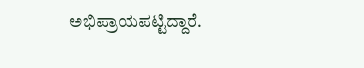ಅಭಿಪ್ರಾಯಪಟ್ಟಿದ್ದಾರೆ.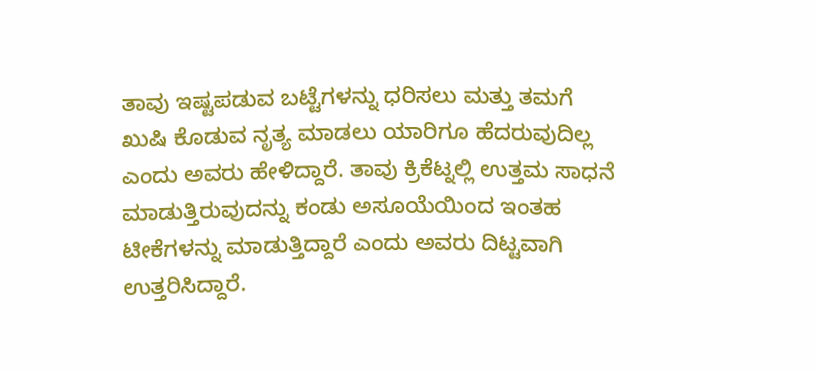ತಾವು ಇಷ್ಟಪಡುವ ಬಟ್ಟೆಗಳನ್ನು ಧರಿಸಲು ಮತ್ತು ತಮಗೆ ಖುಷಿ ಕೊಡುವ ನೃತ್ಯ ಮಾಡಲು ಯಾರಿಗೂ ಹೆದರುವುದಿಲ್ಲ ಎಂದು ಅವರು ಹೇಳಿದ್ದಾರೆ. ತಾವು ಕ್ರಿಕೆಟ್ನಲ್ಲಿ ಉತ್ತಮ ಸಾಧನೆ ಮಾಡುತ್ತಿರುವುದನ್ನು ಕಂಡು ಅಸೂಯೆಯಿಂದ ಇಂತಹ ಟೀಕೆಗಳನ್ನು ಮಾಡುತ್ತಿದ್ದಾರೆ ಎಂದು ಅವರು ದಿಟ್ಟವಾಗಿ ಉತ್ತರಿಸಿದ್ದಾರೆ.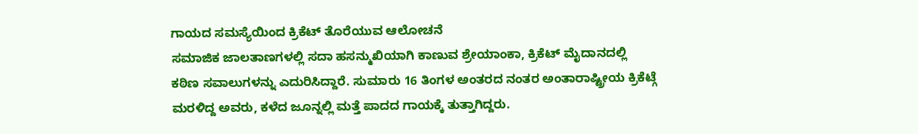ಗಾಯದ ಸಮಸ್ಯೆಯಿಂದ ಕ್ರಿಕೆಟ್ ತೊರೆಯುವ ಆಲೋಚನೆ
ಸಮಾಜಿಕ ಜಾಲತಾಣಗಳಲ್ಲಿ ಸದಾ ಹಸನ್ಮುಖಿಯಾಗಿ ಕಾಣುವ ಶ್ರೇಯಾಂಕಾ, ಕ್ರಿಕೆಟ್ ಮೈದಾನದಲ್ಲಿ ಕಠಿಣ ಸವಾಲುಗಳನ್ನು ಎದುರಿಸಿದ್ದಾರೆ. ಸುಮಾರು 16 ತಿಂಗಳ ಅಂತರದ ನಂತರ ಅಂತಾರಾಷ್ಟ್ರೀಯ ಕ್ರಿಕೆಟ್ಗೆ ಮರಳಿದ್ದ ಅವರು, ಕಳೆದ ಜೂನ್ನಲ್ಲಿ ಮತ್ತೆ ಪಾದದ ಗಾಯಕ್ಕೆ ತುತ್ತಾಗಿದ್ದರು.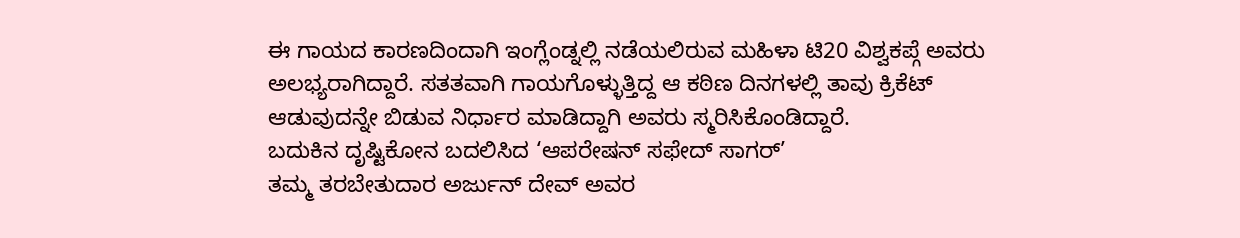ಈ ಗಾಯದ ಕಾರಣದಿಂದಾಗಿ ಇಂಗ್ಲೆಂಡ್ನಲ್ಲಿ ನಡೆಯಲಿರುವ ಮಹಿಳಾ ಟಿ20 ವಿಶ್ವಕಪ್ಗೆ ಅವರು ಅಲಭ್ಯರಾಗಿದ್ದಾರೆ. ಸತತವಾಗಿ ಗಾಯಗೊಳ್ಳುತ್ತಿದ್ದ ಆ ಕಠಿಣ ದಿನಗಳಲ್ಲಿ ತಾವು ಕ್ರಿಕೆಟ್ ಆಡುವುದನ್ನೇ ಬಿಡುವ ನಿರ್ಧಾರ ಮಾಡಿದ್ದಾಗಿ ಅವರು ಸ್ಮರಿಸಿಕೊಂಡಿದ್ದಾರೆ.
ಬದುಕಿನ ದೃಷ್ಟಿಕೋನ ಬದಲಿಸಿದ ‘ಆಪರೇಷನ್ ಸಫೇದ್ ಸಾಗರ್’
ತಮ್ಮ ತರಬೇತುದಾರ ಅರ್ಜುನ್ ದೇವ್ ಅವರ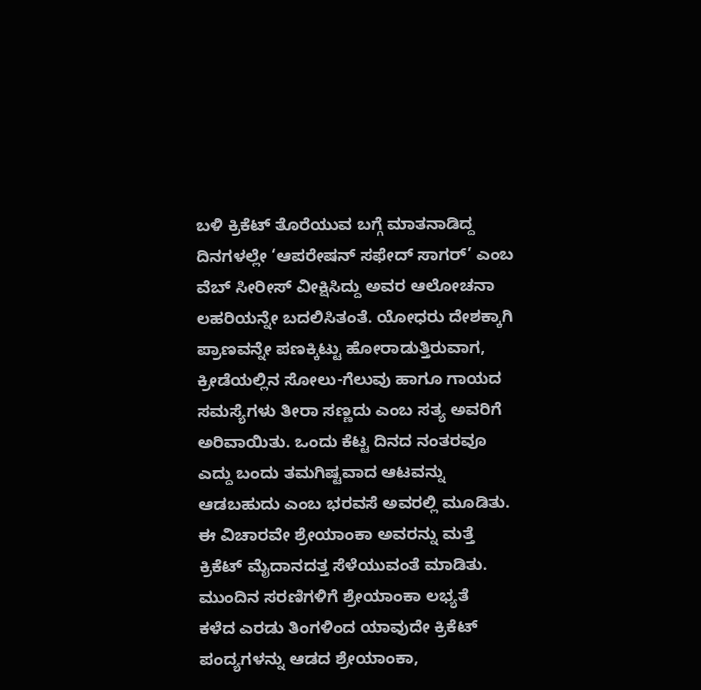ಬಳಿ ಕ್ರಿಕೆಟ್ ತೊರೆಯುವ ಬಗ್ಗೆ ಮಾತನಾಡಿದ್ದ ದಿನಗಳಲ್ಲೇ ‘ಆಪರೇಷನ್ ಸಫೇದ್ ಸಾಗರ್’ ಎಂಬ ವೆಬ್ ಸೀರೀಸ್ ವೀಕ್ಷಿಸಿದ್ದು ಅವರ ಆಲೋಚನಾ ಲಹರಿಯನ್ನೇ ಬದಲಿಸಿತಂತೆ. ಯೋಧರು ದೇಶಕ್ಕಾಗಿ ಪ್ರಾಣವನ್ನೇ ಪಣಕ್ಕಿಟ್ಟು ಹೋರಾಡುತ್ತಿರುವಾಗ, ಕ್ರೀಡೆಯಲ್ಲಿನ ಸೋಲು-ಗೆಲುವು ಹಾಗೂ ಗಾಯದ ಸಮಸ್ಯೆಗಳು ತೀರಾ ಸಣ್ಣದು ಎಂಬ ಸತ್ಯ ಅವರಿಗೆ ಅರಿವಾಯಿತು. ಒಂದು ಕೆಟ್ಟ ದಿನದ ನಂತರವೂ ಎದ್ದು ಬಂದು ತಮಗಿಷ್ಟವಾದ ಆಟವನ್ನು ಆಡಬಹುದು ಎಂಬ ಭರವಸೆ ಅವರಲ್ಲಿ ಮೂಡಿತು. ಈ ವಿಚಾರವೇ ಶ್ರೇಯಾಂಕಾ ಅವರನ್ನು ಮತ್ತೆ ಕ್ರಿಕೆಟ್ ಮೈದಾನದತ್ತ ಸೆಳೆಯುವಂತೆ ಮಾಡಿತು.
ಮುಂದಿನ ಸರಣಿಗಳಿಗೆ ಶ್ರೇಯಾಂಕಾ ಲಭ್ಯತೆ
ಕಳೆದ ಎರಡು ತಿಂಗಳಿಂದ ಯಾವುದೇ ಕ್ರಿಕೆಟ್ ಪಂದ್ಯಗಳನ್ನು ಆಡದ ಶ್ರೇಯಾಂಕಾ,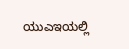ಯುಎಇಯಲ್ಲಿ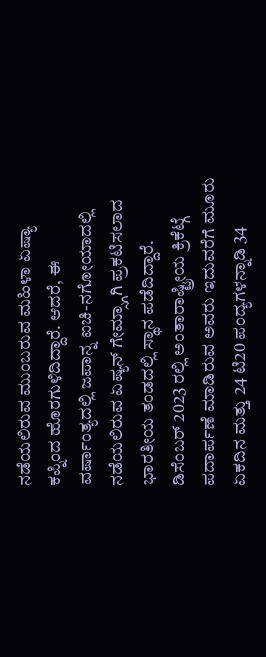ನಡೆಯಲಿರುವ ಮುಂಬರುವ ಮಹಿಳಾ ಏಷ್ಯಾ ಕಪ್ನಿಂದ ಹೊರಗುಳಿದಿದ್ದಾರೆ. ಆದರೆ, ಈ ವರ್ಷಾಂತ್ಯದಲ್ಲಿ ಜಪಾನ್ನ ಐಚಿ-ನಗೋಯಾದಲ್ಲಿ ನಡೆಯಲಿರುವ ಏಷ್ಯನ್ ಗೇಮ್ಸ್ಗಾಗಿ ಪ್ರಕಟಿಸಲಾದ ಭಾರತೀಯ ತಂಡದಲ್ಲಿ ಸ್ಥಾನ ಪಡೆದಿದ್ದಾರೆ. ಡಿಸೆಂಬರ್ 2023 ರಲ್ಲಿ ಅಂತಾರಾಷ್ಟ್ರೀಯ ಕ್ರಿಕೆಟ್ಗೆ ಪದಾರ್ಪಣೆ ಮಾಡಿರುವ ಅವರು ಇದುವರೆಗೆ ಮೂರು ಏಕದಿನ ಮತ್ತು 24 ಟಿ20 ಪಂದ್ಯಗಳನ್ನಾಡಿ 34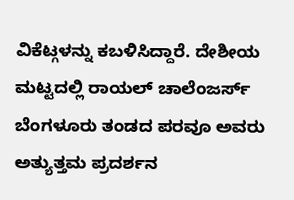ವಿಕೆಟ್ಗಳನ್ನು ಕಬಳಿಸಿದ್ದಾರೆ. ದೇಶೀಯ ಮಟ್ಟದಲ್ಲಿ ರಾಯಲ್ ಚಾಲೆಂಜರ್ಸ್ ಬೆಂಗಳೂರು ತಂಡದ ಪರವೂ ಅವರು ಅತ್ಯುತ್ತಮ ಪ್ರದರ್ಶನ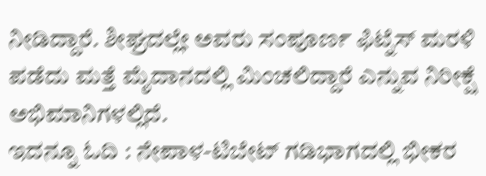ನೀಡಿದ್ದಾರೆ. ಶೀಘ್ರದಲ್ಲೇ ಅವರು ಸಂಪೂರ್ಣ ಫಿಟ್ನೆಸ್ ಮರಳಿ ಪಡೆದು ಮತ್ತೆ ಮೈದಾನದಲ್ಲಿ ಮಿಂಚಲಿದ್ದಾರೆ ಎನ್ನುವ ನಿರೀಕ್ಷೆ ಅಭಿಮಾನಿಗಳಲ್ಲಿದೆ.
ಇದನ್ನೂ ಓದಿ : ನೇಪಾಳ-ಟಿಬೇಟ್ ಗಡಿಭಾಗದಲ್ಲಿ ಭೀಕರ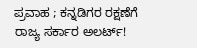ಪ್ರವಾಹ ; ಕನ್ನಡಿಗರ ರಕ್ಷಣೆಗೆ ರಾಜ್ಯ ಸರ್ಕಾರ ಅಲರ್ಟ್!